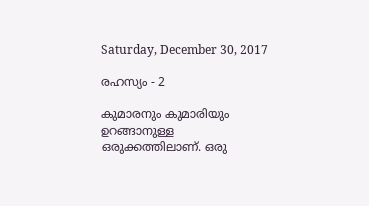Saturday, December 30, 2017

രഹസ്യം - 2

കുമാരനും കുമാരിയും ഉറങ്ങാനുള്ള ഒരുക്കത്തിലാണ്. ഒരു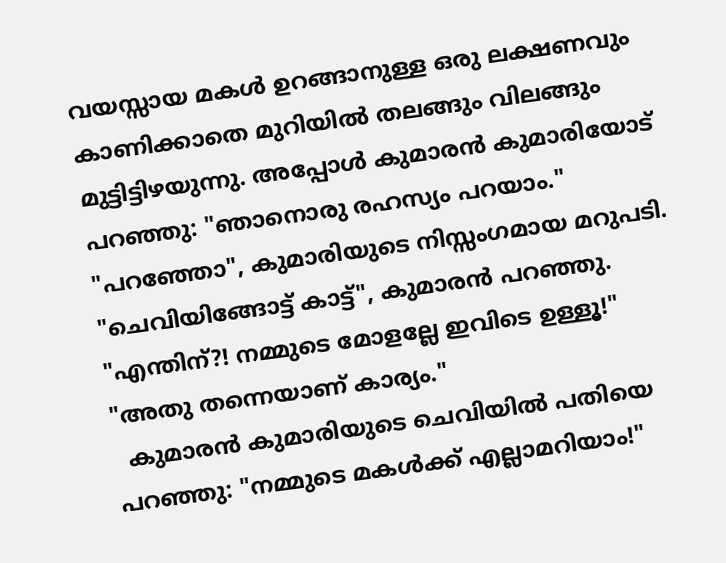വയസ്സായ മകൾ ഉറങ്ങാനുള്ള ഒരു ലക്ഷണവും കാണിക്കാതെ മുറിയിൽ തലങ്ങും വിലങ്ങും മുട്ടിട്ടിഴയുന്നു. അപ്പോൾ കുമാരൻ കുമാരിയോട് പറഞ്ഞു: "ഞാനൊരു രഹസ്യം പറയാം."
"പറഞ്ഞോ", കുമാരിയുടെ നിസ്സംഗമായ മറുപടി.
"ചെവിയിങ്ങോട്ട് കാട്ട്", കുമാരൻ പറഞ്ഞു.
"എന്തിന്?! നമ്മുടെ മോളല്ലേ ഇവിടെ ഉള്ളൂ!"
"അതു തന്നെയാണ് കാര്യം."
  കുമാരൻ കുമാരിയുടെ ചെവിയിൽ പതിയെ പറഞ്ഞു: "നമ്മുടെ മകൾക്ക് എല്ലാമറിയാം!"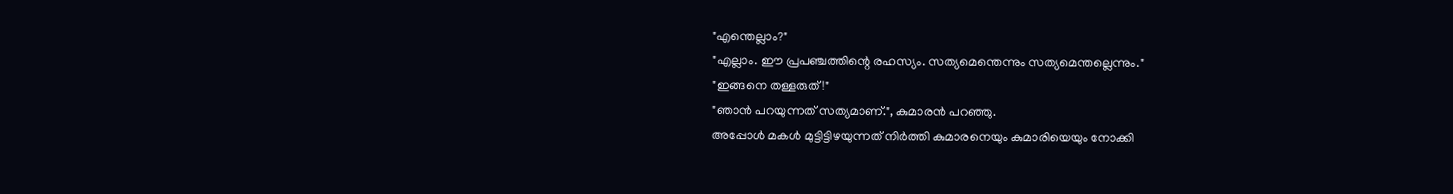"എന്തെല്ലാം?"
"എല്ലാം. ഈ പ്രപഞ്ചത്തിന്റെ രഹസ്യം. സത്യമെന്തെന്നും സത്യമെന്തല്ലെന്നും."
"ഇങ്ങനെ തള്ളരുത്!"
"ഞാൻ പറയുന്നത് സത്യമാണ്.", കുമാരൻ പറഞ്ഞു.
അപ്പോൾ മകൾ മുട്ടിട്ടിഴയുന്നത് നിർത്തി കുമാരനെയും കുമാരിയെയും നോക്കി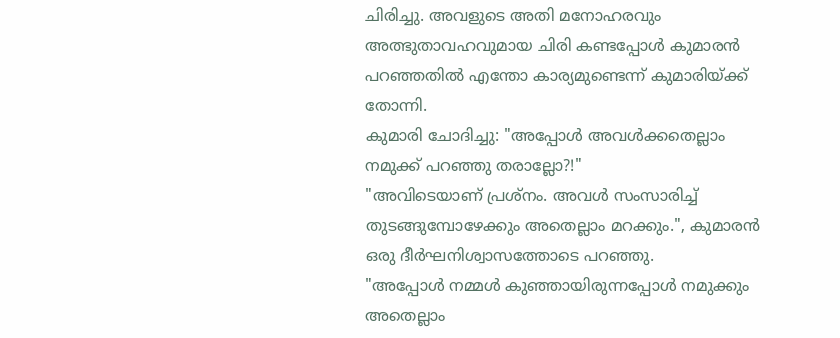ചിരിച്ചു. അവളുടെ അതി മനോഹരവും അത്ഭുതാവഹവുമായ ചിരി കണ്ടപ്പോൾ കുമാരൻ പറഞ്ഞതിൽ എന്തോ കാര്യമുണ്ടെന്ന് കുമാരിയ്ക്ക് തോന്നി.
കുമാരി ചോദിച്ചു: "അപ്പോൾ അവൾക്കതെല്ലാം നമുക്ക് പറഞ്ഞു തരാല്ലോ?!"
"അവിടെയാണ് പ്രശ്‍നം. അവൾ സംസാരിച്ച് തുടങ്ങുമ്പോഴേക്കും അതെല്ലാം മറക്കും.", കുമാരൻ ഒരു ദീർഘനിശ്വാസത്തോടെ പറഞ്ഞു.
"അപ്പോൾ നമ്മൾ കുഞ്ഞായിരുന്നപ്പോൾ നമുക്കും അതെല്ലാം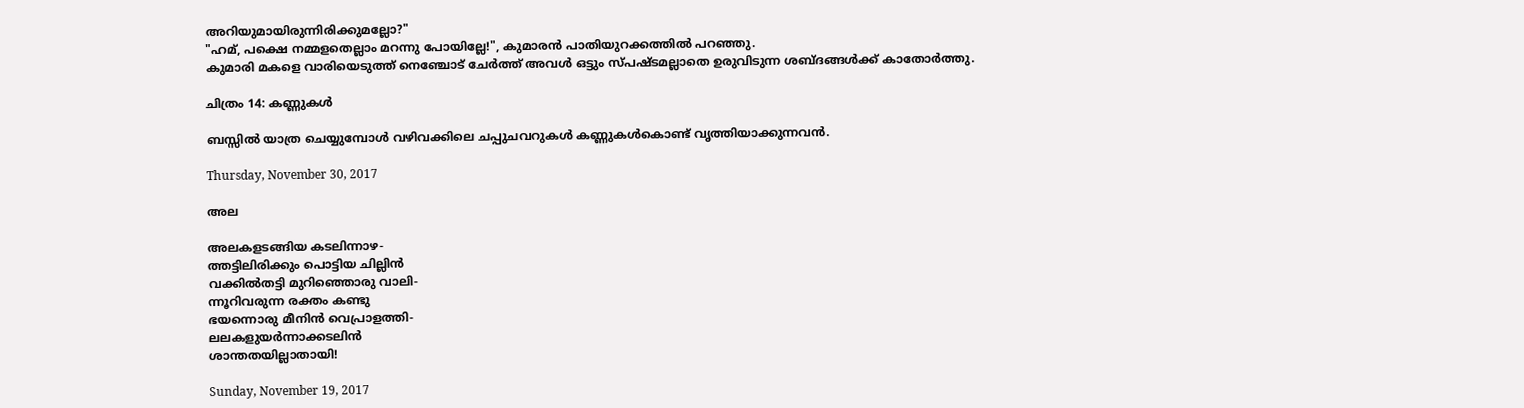അറിയുമായിരുന്നിരിക്കുമല്ലോ?"
"ഹമ്, പക്ഷെ നമ്മളതെല്ലാം മറന്നു പോയില്ലേ!", കുമാരൻ പാതിയുറക്കത്തിൽ പറഞ്ഞു.
കുമാരി മകളെ വാരിയെടുത്ത് നെഞ്ചോട് ചേർത്ത് അവൾ ഒട്ടും സ്പഷ്ടമല്ലാതെ ഉരുവിടുന്ന ശബ്ദങ്ങൾക്ക് കാതോർത്തു.

ചിത്രം 14: കണ്ണുകൾ

ബസ്സിൽ യാത്ര ചെയ്യുമ്പോൾ വഴിവക്കിലെ ചപ്പുചവറുകൾ കണ്ണുകൾകൊണ്ട് വൃത്തിയാക്കുന്നവൻ.

Thursday, November 30, 2017

അല

അലകളടങ്ങിയ കടലിന്നാഴ-
ത്തട്ടിലിരിക്കും പൊട്ടിയ ചില്ലിൻ
വക്കിൽതട്ടി മുറിഞ്ഞൊരു വാലി-
ന്നൂറിവരുന്ന രക്തം കണ്ടു
ഭയന്നൊരു മീനിൻ വെപ്രാളത്തി-
ലലകളുയർന്നാക്കടലിൻ
ശാന്തതയില്ലാതായി!

Sunday, November 19, 2017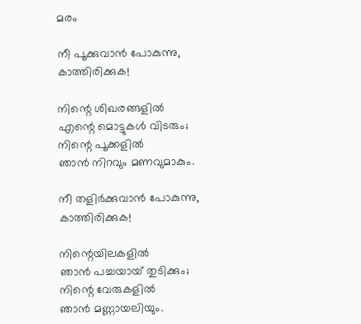മരം

നീ പൂക്കുവാൻ പോകുന്നു,
കാത്തിരിക്കുക!

നിന്റെ ശിഖരങ്ങളിൽ
എന്റെ മൊട്ടുകൾ വിടരും;
നിന്റെ പൂക്കളിൽ
ഞാൻ നിറവും മണവുമാകും.

നീ തളിർക്കുവാൻ പോകുന്നു,
കാത്തിരിക്കുക!

നിന്റെയിലകളിൽ
ഞാൻ പച്ചയായ് തുടിക്കും;
നിന്റെ വേരുകളിൽ
ഞാൻ മണ്ണായലിയും.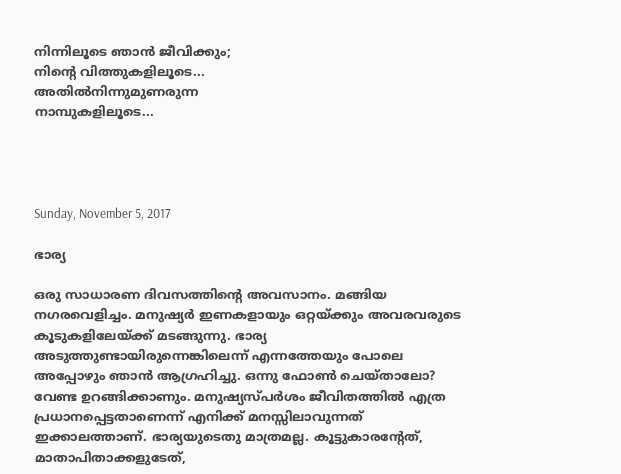നിന്നിലൂടെ ഞാൻ ജീവിക്കും;
നിന്റെ വിത്തുകളിലൂടെ...
അതിൽനിന്നുമുണരുന്ന
നാമ്പുകളിലൂടെ...




Sunday, November 5, 2017

ഭാര്യ

ഒരു സാധാരണ ദിവസത്തിന്റെ അവസാനം. മങ്ങിയ നഗരവെളിച്ചം. മനുഷ്യർ ഇണകളായും ഒറ്റയ്ക്കും അവരവരുടെ കൂടുകളിലേയ്ക്ക് മടങ്ങുന്നു. ഭാര്യ അടുത്തുണ്ടായിരുന്നെങ്കിലെന്ന് എന്നത്തേയും പോലെ അപ്പോഴും ഞാൻ ആഗ്രഹിച്ചു. ഒന്നു ഫോൺ ചെയ്താലോ? വേണ്ട ഉറങ്ങിക്കാണും. മനുഷ്യസ്പർശം ജീവിതത്തിൽ എത്ര പ്രധാനപ്പെട്ടതാണെന്ന് എനിക്ക് മനസ്സിലാവുന്നത് ഇക്കാലത്താണ്. ഭാര്യയുടെതു മാത്രമല്ല. കൂട്ടുകാരന്റേത്, മാതാപിതാക്കളുടേത്,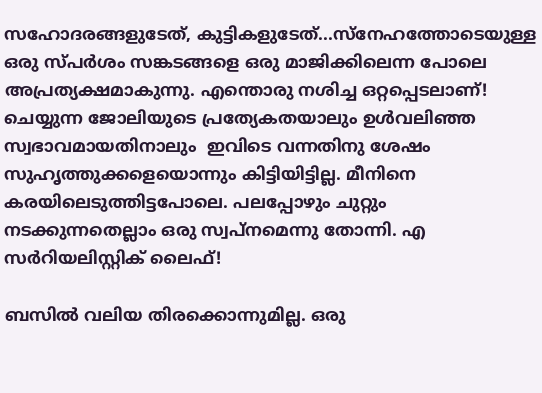സഹോദരങ്ങളുടേത്, കുട്ടികളുടേത്...സ്നേഹത്തോടെയുള്ള ഒരു സ്പർശം സങ്കടങ്ങളെ ഒരു മാജിക്കിലെന്ന പോലെ അപ്രത്യക്ഷമാകുന്നു. എന്തൊരു നശിച്ച ഒറ്റപ്പെടലാണ്! ചെയ്യുന്ന ജോലിയുടെ പ്രത്യേകതയാലും ഉൾവലിഞ്ഞ സ്വഭാവമായതിനാലും  ഇവിടെ വന്നതിനു ശേഷം സുഹൃത്തുക്കളെയൊന്നും കിട്ടിയിട്ടില്ല. മീനിനെ കരയിലെടുത്തിട്ടപോലെ. പലപ്പോഴും ചുറ്റും നടക്കുന്നതെല്ലാം ഒരു സ്വപ്നമെന്നു തോന്നി. എ സർറിയലിസ്റ്റിക് ലൈഫ്!

ബസിൽ വലിയ തിരക്കൊന്നുമില്ല. ഒരു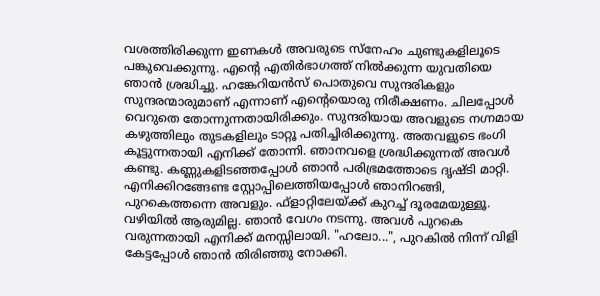വശത്തിരിക്കുന്ന ഇണകൾ അവരുടെ സ്നേഹം ചുണ്ടുകളിലൂടെ പങ്കുവെക്കുന്നു. എന്റെ എതിർഭാഗത്ത് നിൽക്കുന്ന യുവതിയെ ഞാൻ ശ്രദ്ധിച്ചു. ഹങ്കേറിയൻസ് പൊതുവെ സുന്ദരികളും സുന്ദരന്മാരുമാണ് എന്നാണ് എന്റെയൊരു നിരീക്ഷണം. ചിലപ്പോൾ വെറുതെ തോന്നുന്നതായിരിക്കും. സുന്ദരിയായ അവളുടെ നഗ്നമായ കഴുത്തിലും തുടകളിലും ടാറ്റൂ പതിച്ചിരിക്കുന്നു. അതവളുടെ ഭംഗി കൂട്ടുന്നതായി എനിക്ക് തോന്നി. ഞാനവളെ ശ്രദ്ധിക്കുന്നത് അവൾ കണ്ടു. കണ്ണുകളിടഞ്ഞപ്പോൾ ഞാൻ പരിഭ്രമത്തോടെ ദൃഷ്ടി മാറ്റി. എനിക്കിറങ്ങേണ്ട സ്റ്റോപ്പിലെത്തിയപ്പോൾ ഞാനിറങ്ങി, പുറകെത്തന്നെ അവളും. ഫ്‌ളാറ്റിലേയ്ക്ക് കുറച്ച് ദൂരമേയുള്ളൂ. വഴിയിൽ ആരുമില്ല. ഞാൻ വേഗം നടന്നു. അവൾ പുറകെ വരുന്നതായി എനിക്ക് മനസ്സിലായി. "ഹലോ...", പുറകിൽ നിന്ന് വിളി കേട്ടപ്പോൾ ഞാൻ തിരിഞ്ഞു നോക്കി.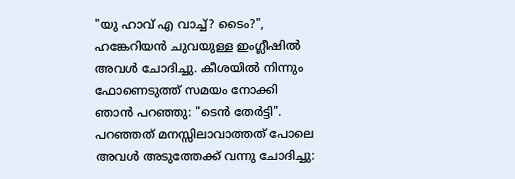"യു ഹാവ് എ വാച്ച്‌? ടൈം?", ഹങ്കേറിയൻ ചുവയുള്ള ഇംഗ്ലീഷിൽ അവൾ ചോദിച്ചു. കീശയിൽ നിന്നും ഫോണെടുത്ത് സമയം നോക്കി ഞാൻ പറഞ്ഞു: "ടെൻ തേർട്ടി". പറഞ്ഞത് മനസ്സിലാവാത്തത് പോലെ അവൾ അടുത്തേക്ക് വന്നു ചോദിച്ചു: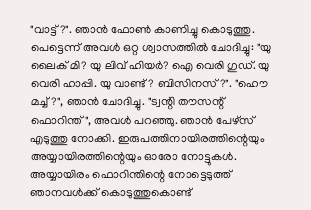"വാട്ട്?". ഞാൻ ഫോൺ കാണിച്ചു കൊടുത്തു. പെട്ടെന്ന് അവൾ ഒറ്റ ശ്വാസത്തിൽ ചോദിച്ചു: "യു ലൈക് മി? യു ലിവ് ഹിയർ? ഐ വെരി ഗുഡ്. യു വെരി ഹാപ്പി. യു വാണ്ട്? ബിസിനസ്?". "ഹൌ മച്ച്?", ഞാൻ ചോദിച്ചു. "ട്വന്റി തൗസന്റ് ഫൊറിന്ത്", അവൾ പറഞ്ഞു. ഞാൻ പേഴ്സ് എടുത്തു നോക്കി. ഇരുപത്തിനായിരത്തിന്റെയും അയ്യായിരത്തിന്റെയും ഓരോ നോട്ടുകൾ. അയ്യായിരം ഫൊറിന്തിന്റെ നോട്ടെടുത്ത് ഞാനവൾക്ക് കൊടുത്തുകൊണ്ട്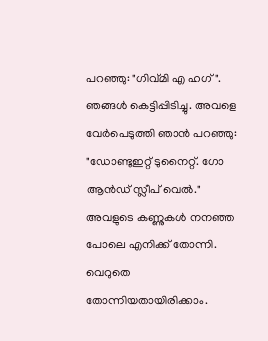പറഞ്ഞു: "ഗിവ്മി എ ഹഗ്". ഞങ്ങൾ കെട്ടിപ്പിടിച്ചു. അവളെ വേർപെടുത്തി ഞാൻ പറഞ്ഞു: "ഡോണ്ടുഇറ്റ് ടുനൈറ്റ്. ഗോ ആൻഡ് സ്ലീപ് വെൽ." അവളുടെ കണ്ണുകൾ നനഞ്ഞ പോലെ എനിക്ക് തോന്നി. വെറുതെ തോന്നിയതായിരിക്കാം.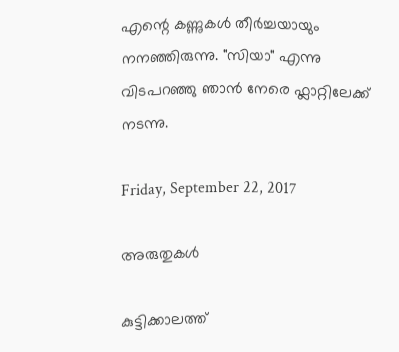എന്റെ കണ്ണുകൾ തീർച്ചയായും നനഞ്ഞിരുന്നു. "സിയാ" എന്നു വിടപറഞ്ഞു ഞാൻ നേരെ ഫ്ലാറ്റിലേക്ക് നടന്നു.

Friday, September 22, 2017

അരുതുകൾ

കുട്ടിക്കാലത്ത്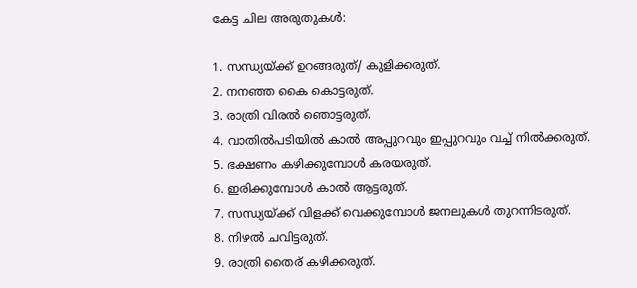കേട്ട ചില അരുതുകൾ:

1. സന്ധ്യയ്ക്ക് ഉറങ്ങരുത്/ കുളിക്കരുത്.
2. നനഞ്ഞ കൈ കൊട്ടരുത്.
3. രാത്രി വിരൽ ഞൊട്ടരുത്.
4. വാതിൽപടിയിൽ കാൽ അപ്പുറവും ഇപ്പുറവും വച്ച് നിൽക്കരുത്.
5. ഭക്ഷണം കഴിക്കുമ്പോൾ കരയരുത്.
6. ഇരിക്കുമ്പോൾ കാൽ ആട്ടരുത്.
7. സന്ധ്യയ്ക്ക് വിളക്ക് വെക്കുമ്പോൾ ജനലുകൾ തുറന്നിടരുത്.
8. നിഴൽ ചവിട്ടരുത്.
9. രാത്രി തൈര് കഴിക്കരുത്.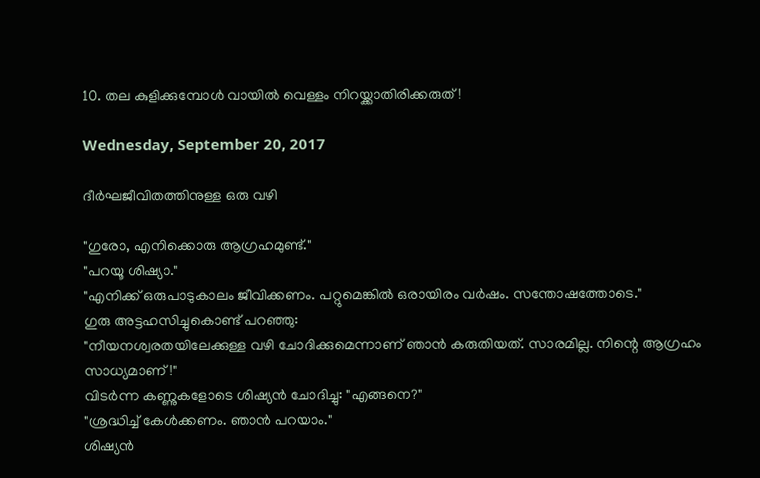10. തല കുളിക്കുമ്പോൾ വായിൽ വെള്ളം നിറയ്ക്കാതിരിക്കരുത്!

Wednesday, September 20, 2017

ദീർഘജീവിതത്തിനുള്ള ഒരു വഴി

"ഗുരോ, എനിക്കൊരു ആഗ്രഹമുണ്ട്."
"പറയൂ ശിഷ്യാ."
"എനിക്ക് ഒരുപാടുകാലം ജീവിക്കണം. പറ്റുമെങ്കിൽ ഒരായിരം വർഷം. സന്തോഷത്തോടെ."
ഗുരു അട്ടഹസിച്ചുകൊണ്ട് പറഞ്ഞു:
"നീയനശ്വരതയിലേക്കുള്ള വഴി ചോദിക്കുമെന്നാണ് ഞാൻ കരുതിയത്. സാരമില്ല. നിന്റെ ആഗ്രഹം സാധ്യമാണ്!"
വിടർന്ന കണ്ണുകളോടെ ശിഷ്യൻ ചോദിച്ചു: "എങ്ങനെ?"
"ശ്രദ്ധിച്ച് കേൾക്കണം. ഞാൻ പറയാം."
ശിഷ്യൻ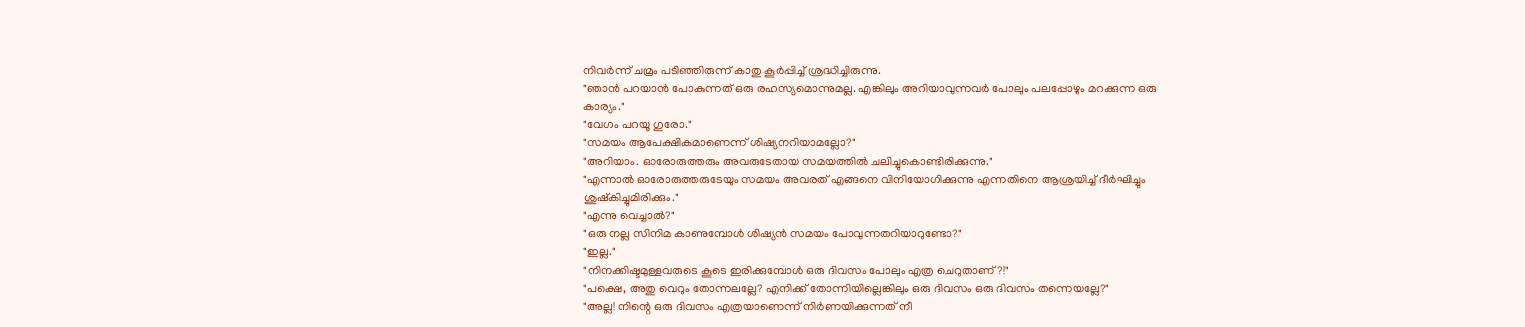നിവർന്ന് ചമ്രം പടിഞ്ഞിരുന്ന് കാതു കൂർപ്പിച്ച് ശ്രദ്ധിച്ചിരുന്നു.
"ഞാൻ പറയാൻ പോകുന്നത് ഒരു രഹസ്യമൊന്നുമല്ല. എങ്കിലും അറിയാവുന്നവർ പോലും പലപ്പോഴും മറക്കുന്ന ഒരു കാര്യം."
"വേഗം പറയൂ ഗുരോ."
"സമയം ആപേക്ഷികമാണെന്ന് ശിഷ്യനറിയാമല്ലോ?"
"അറിയാം. ഓരോരുത്തരും അവരുടേതായ സമയത്തിൽ ചലിച്ചുകൊണ്ടിരിക്കുന്നു."
"എന്നാൽ ഓരോരുത്തരുടേയും സമയം അവരത് എങ്ങനെ വിനിയോഗിക്കുന്നു എന്നതിനെ ആശ്രയിച്ച് ദീർഘിച്ചും ശുഷ്കിച്ചുമിരിക്കും."
"എന്നു വെച്ചാൽ?"
"ഒരു നല്ല സിനിമ കാണുമ്പോൾ ശിഷ്യൻ സമയം പോവുന്നതറിയാറുണ്ടോ?"
"ഇല്ല."
"നിനക്കിഷ്ടമുള്ളവരുടെ കൂടെ ഇരിക്കുമ്പോൾ ഒരു ദിവസം പോലും എത്ര ചെറുതാണ്?!"
"പക്ഷെ, അതു വെറും തോന്നലല്ലേ? എനിക്ക് തോന്നിയില്ലെങ്കിലും ഒരു ദിവസം ഒരു ദിവസം തന്നെയല്ലേ?"
"അല്ല! നിന്റെ ഒരു ദിവസം എത്രയാണെന്ന് നിർണയിക്കുന്നത് നീ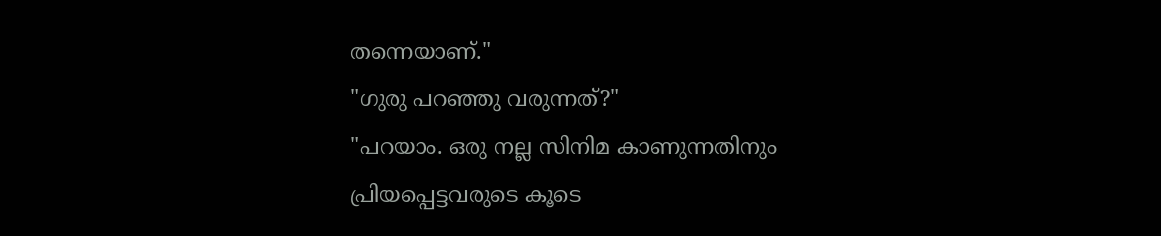തന്നെയാണ്."
"ഗുരു പറഞ്ഞു വരുന്നത്?"
"പറയാം. ഒരു നല്ല സിനിമ കാണുന്നതിനും പ്രിയപ്പെട്ടവരുടെ കൂടെ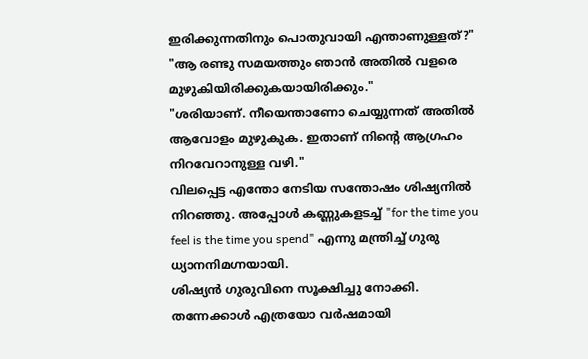ഇരിക്കുന്നതിനും പൊതുവായി എന്താണുള്ളത്?"
"ആ രണ്ടു സമയത്തും ഞാൻ അതിൽ വളരെ മുഴുകിയിരിക്കുകയായിരിക്കും."
"ശരിയാണ്. നീയെന്താണോ ചെയ്യുന്നത് അതിൽ ആവോളം മുഴുകുക. ഇതാണ് നിന്റെ ആഗ്രഹം നിറവേറാനുള്ള വഴി."
വിലപ്പെട്ട എന്തോ നേടിയ സന്തോഷം ശിഷ്യനിൽ നിറഞ്ഞു. അപ്പോൾ കണ്ണുകളടച്ച് "for the time you feel is the time you spend" എന്നു മന്ത്രിച്ച് ഗുരു ധ്യാനനിമഗ്നയായി.
ശിഷ്യൻ ഗുരുവിനെ സൂക്ഷിച്ചു നോക്കി. തന്നേക്കാൾ എത്രയോ വർഷമായി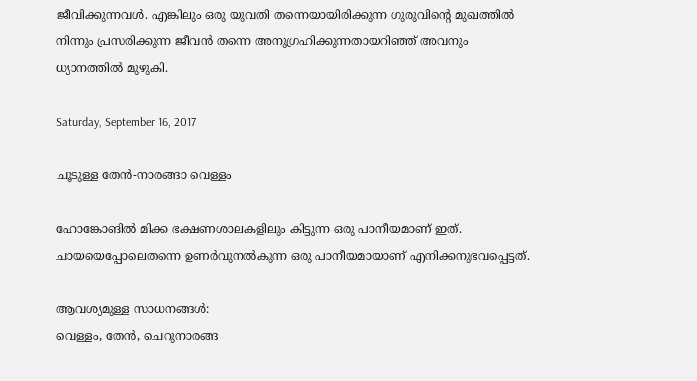ജീവിക്കുന്നവൾ. എങ്കിലും ഒരു യുവതി തന്നെയായിരിക്കുന്ന ഗുരുവിന്റെ മുഖത്തിൽ നിന്നും പ്രസരിക്കുന്ന ജീവൻ തന്നെ അനുഗ്രഹിക്കുന്നതായറിഞ്ഞ് അവനും ധ്യാനത്തിൽ മുഴുകി.

Saturday, September 16, 2017

ചൂടുള്ള തേൻ-നാരങ്ങാ വെള്ളം

ഹോങ്കോങിൽ മിക്ക ഭക്ഷണശാലകളിലും കിട്ടുന്ന ഒരു പാനീയമാണ് ഇത്. ചായയെപ്പോലെതന്നെ ഉണർവുനൽകുന്ന ഒരു പാനീയമായാണ് എനിക്കനുഭവപ്പെട്ടത്.

ആവശ്യമുള്ള സാധനങ്ങൾ:
വെള്ളം, തേൻ, ചെറുനാരങ്ങ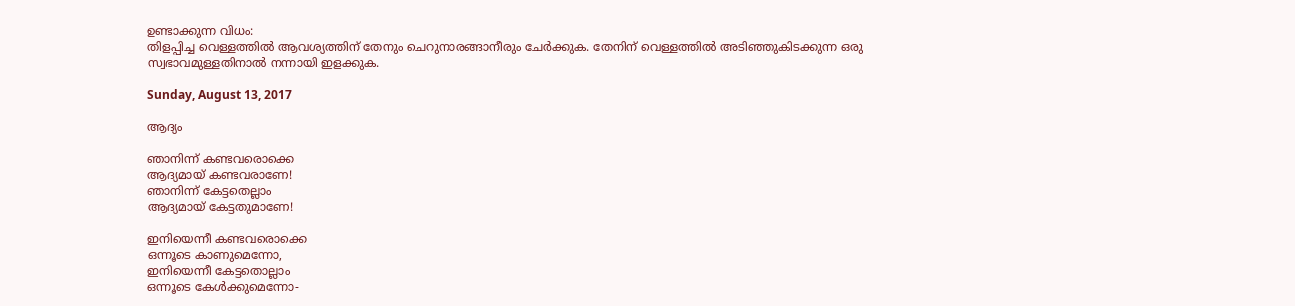ഉണ്ടാക്കുന്ന വിധം:
തിളപ്പിച്ച വെള്ളത്തിൽ ആവശ്യത്തിന് തേനും ചെറുനാരങ്ങാനീരും ചേർക്കുക. തേനിന് വെള്ളത്തിൽ അടിഞ്ഞുകിടക്കുന്ന ഒരു സ്വഭാവമുള്ളതിനാൽ നന്നായി ഇളക്കുക.

Sunday, August 13, 2017

ആദ്യം

ഞാനിന്ന് കണ്ടവരൊക്കെ
ആദ്യമായ് കണ്ടവരാണേ!
ഞാനിന്ന് കേട്ടതെല്ലാം
ആദ്യമായ് കേട്ടതുമാണേ!

ഇനിയെന്നീ കണ്ടവരൊക്കെ
ഒന്നൂടെ കാണുമെന്നോ,
ഇനിയെന്നീ കേട്ടതൊല്ലാം
ഒന്നൂടെ കേൾക്കുമെന്നോ-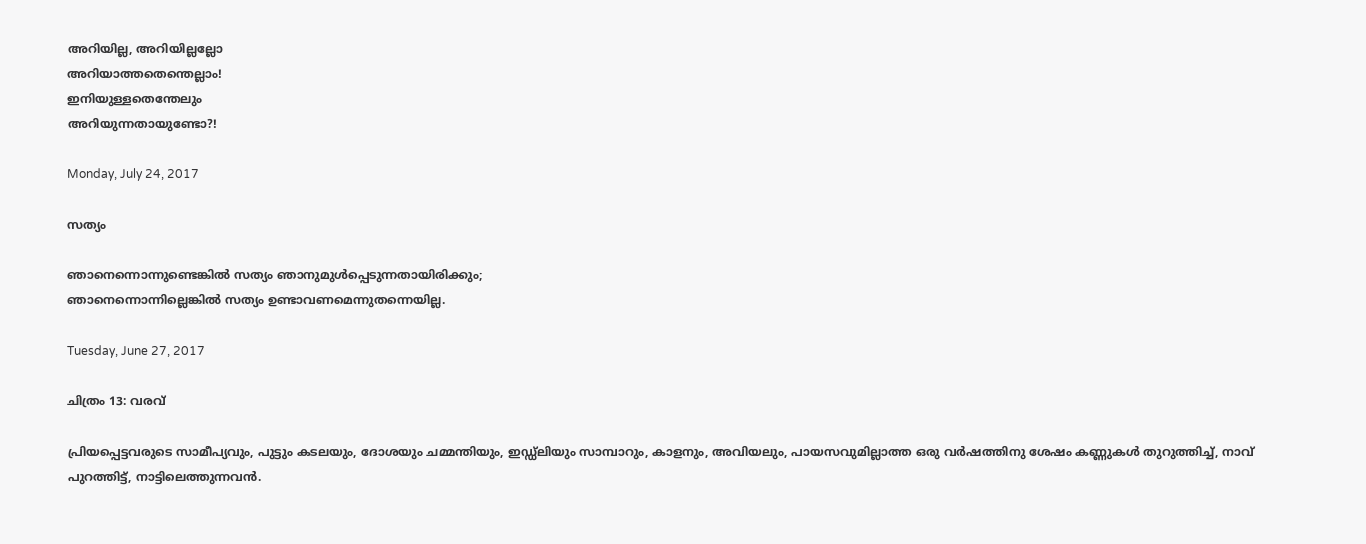അറിയില്ല, അറിയില്ലല്ലോ
അറിയാത്തതെന്തെല്ലാം!
ഇനിയുള്ളതെന്തേലും
അറിയുന്നതായുണ്ടോ?!

Monday, July 24, 2017

സത്യം

ഞാനെന്നൊന്നുണ്ടെങ്കിൽ സത്യം ഞാനുമുൾപ്പെടുന്നതായിരിക്കും;
ഞാനെന്നൊന്നില്ലെങ്കിൽ സത്യം ഉണ്ടാവണമെന്നുതന്നെയില്ല.

Tuesday, June 27, 2017

ചിത്രം 13: വരവ്

പ്രിയപ്പെട്ടവരുടെ സാമീപ്യവും, പുട്ടും കടലയും, ദോശയും ചമ്മന്തിയും, ഇഡ്ഡ്ലിയും സാമ്പാറും, കാളനും, അവിയലും, പായസവുമില്ലാത്ത ഒരു വർഷത്തിനു ശേഷം കണ്ണുകൾ തുറുത്തിച്ച്, നാവ് പുറത്തിട്ട്, നാട്ടിലെത്തുന്നവൻ.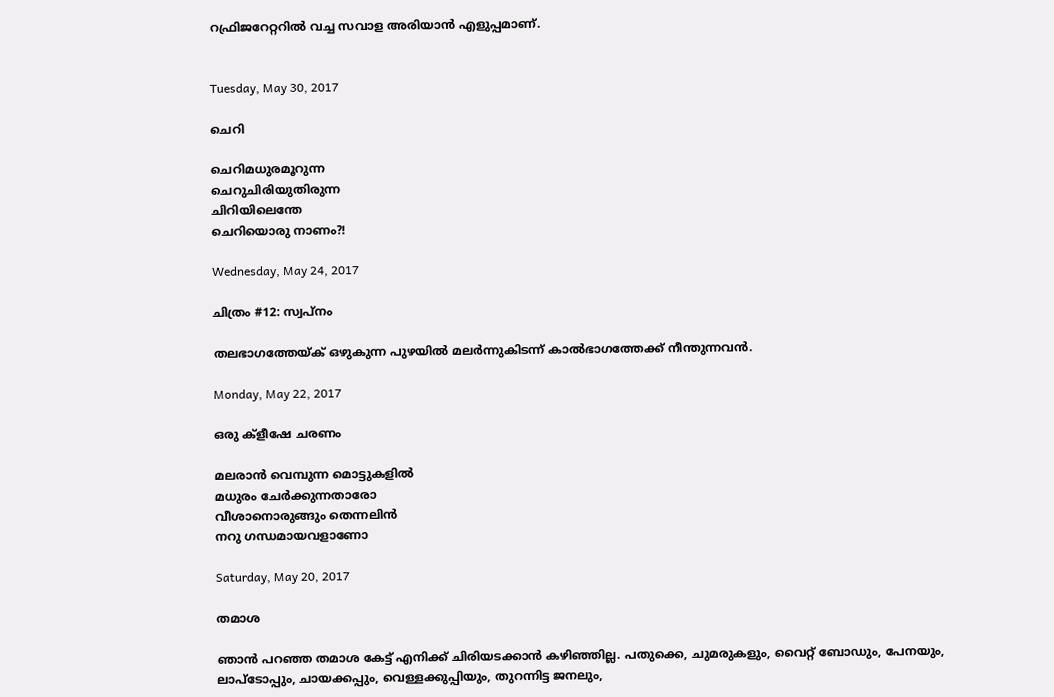റഫ്രിജറേറ്ററിൽ വച്ച സവാള അരിയാൻ എളുപ്പമാണ്.


Tuesday, May 30, 2017

ചെറി

ചെറിമധുരമൂറുന്ന
ചെറുചിരിയുതിരുന്ന
ചിറിയിലെന്തേ
ചെറിയൊരു നാണം?!

Wednesday, May 24, 2017

ചിത്രം #12: സ്വപ്നം

തലഭാഗത്തേയ്ക് ഒഴുകുന്ന പുഴയിൽ മലർന്നുകിടന്ന് കാൽഭാഗത്തേക്ക് നീന്തുന്നവൻ.

Monday, May 22, 2017

ഒരു ക്ളീഷേ ചരണം

മലരാൻ വെമ്പുന്ന മൊട്ടുകളിൽ
മധുരം ചേർക്കുന്നതാരോ
വീശാനൊരുങ്ങും തെന്നലിൻ
നറു ഗന്ധമായവളാണോ

Saturday, May 20, 2017

തമാശ

ഞാൻ പറഞ്ഞ തമാശ കേട്ട് എനിക്ക് ചിരിയടക്കാൻ കഴിഞ്ഞില്ല. പതുക്കെ, ചുമരുകളും, വൈറ്റ് ബോഡും, പേനയും, ലാപ്ടോപ്പും, ചായക്കപ്പും, വെള്ളക്കുപ്പിയും, തുറന്നിട്ട ജനലും,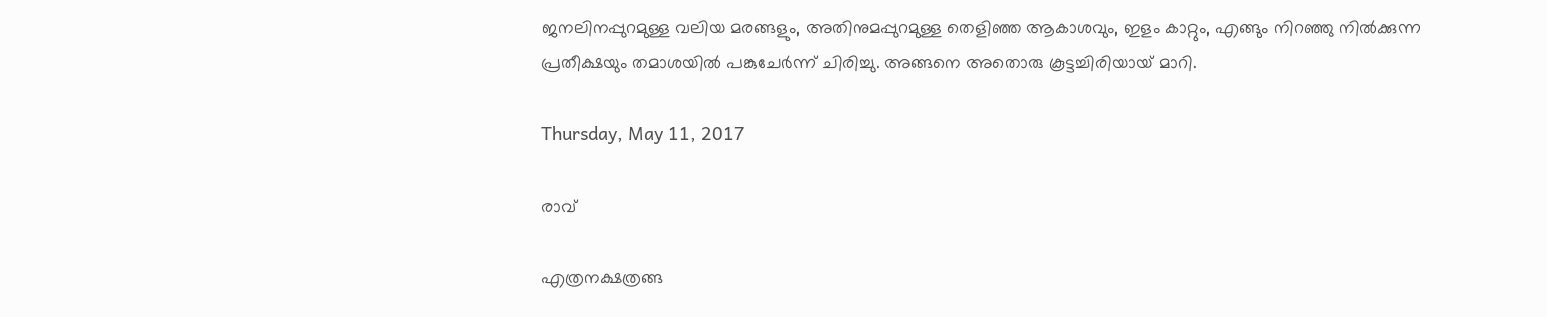ജനലിനപ്പുറമുള്ള വലിയ മരങ്ങളും, അതിനുമപ്പുറമുള്ള തെളിഞ്ഞ ആകാശവും, ഇളം കാറ്റും, എങ്ങും നിറഞ്ഞു നിൽക്കുന്ന പ്രതീക്ഷയും തമാശയിൽ പങ്കുചേർന്ന് ചിരിച്ചു. അങ്ങനെ അതൊരു കൂട്ടച്ചിരിയായ് മാറി.

Thursday, May 11, 2017

രാവ്

എത്രനക്ഷത്രങ്ങ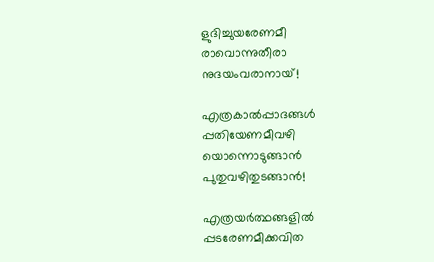ളുദിച്ചുയരേണമീ
രാവൊന്നുതീരാ
നുദയംവരാനായ്!

എത്രകാൽപ്പാദങ്ങൾ
പ്പതിയേണമീവഴി
യൊന്നൊടുങ്ങാൻ
പുതുവഴിതുടങ്ങാൻ!

എത്രയർത്ഥങ്ങളിൽ
പ്പടരേണമീക്കവിത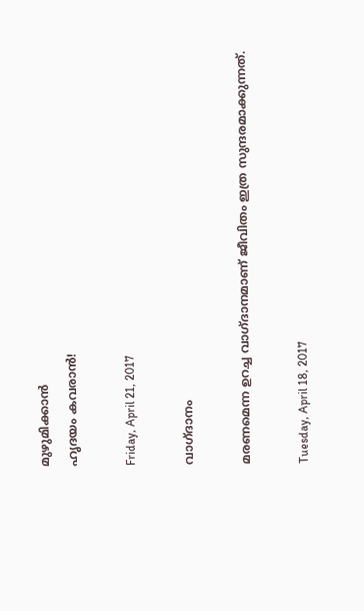മുഴുമിക്കാൻ
ഹൃദയം കവരാൻ!

Friday, April 21, 2017

വാഗ്ദാനം

മരണമെന്ന ഉറച്ച വാഗ്ദാനമാണ് ജീവിതം ഇത്ര സുന്ദരമാക്കുന്നത്.

Tuesday, April 18, 2017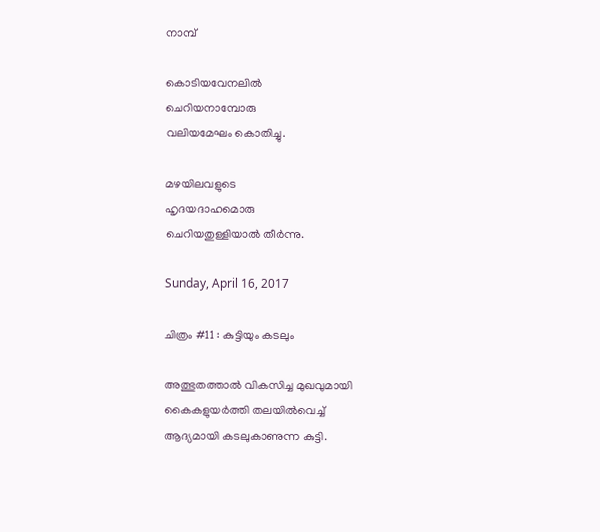നാമ്പ്

കൊടിയവേനലിൽ
ചെറിയനാമ്പോരു
വലിയമേഘം കൊതിച്ചു.

മഴയിലവളുടെ
ഹൃദയദാഹമൊരു
ചെറിയതുള്ളിയാൽ തീർന്നു.

Sunday, April 16, 2017

ചിത്രം #11 : കുട്ടിയും കടലും

അത്ഭുതത്താൽ വികസിച്ച മുഖവുമായി
കൈകളുയർത്തി തലയിൽവെച്ച്
ആദ്യമായി കടലുകാണുന്ന കുട്ടി.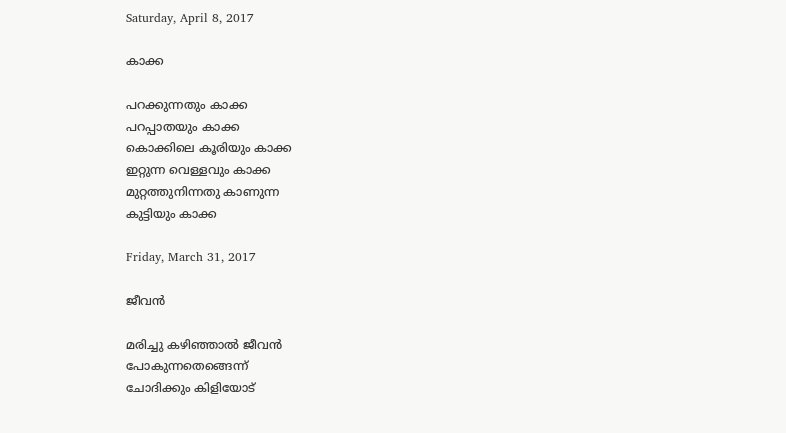Saturday, April 8, 2017

കാക്ക

പറക്കുന്നതും കാക്ക
പറപ്പാതയും കാക്ക
കൊക്കിലെ കൂരിയും കാക്ക
ഇറ്റുന്ന വെള്ളവും കാക്ക
മുറ്റത്തുനിന്നതു കാണുന്ന
കുട്ടിയും കാക്ക

Friday, March 31, 2017

ജീവൻ

മരിച്ചു കഴിഞ്ഞാൽ ജീവൻ
പോകുന്നതെങ്ങെന്ന്
ചോദിക്കും കിളിയോട്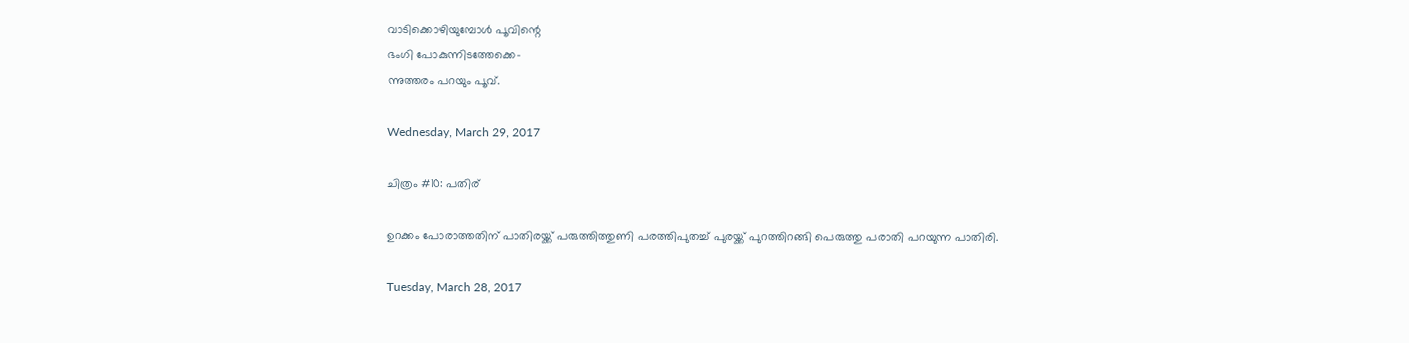വാടിക്കൊഴിയുമ്പോൾ പൂവിന്റെ
ഭംഗി പോകുന്നിടത്തേക്കെ-
ന്നുത്തരം പറയും പൂവ്.

Wednesday, March 29, 2017

ചിത്രം #10: പതിര്

ഉറക്കം പോരാത്തതിന് പാതിരയ്ക്ക് പരുത്തിത്തുണി പരത്തിപുതച്ച് പുരയ്ക്ക് പുറത്തിറങ്ങി പെരുത്തു പരാതി പറയുന്ന പാതിരി.

Tuesday, March 28, 2017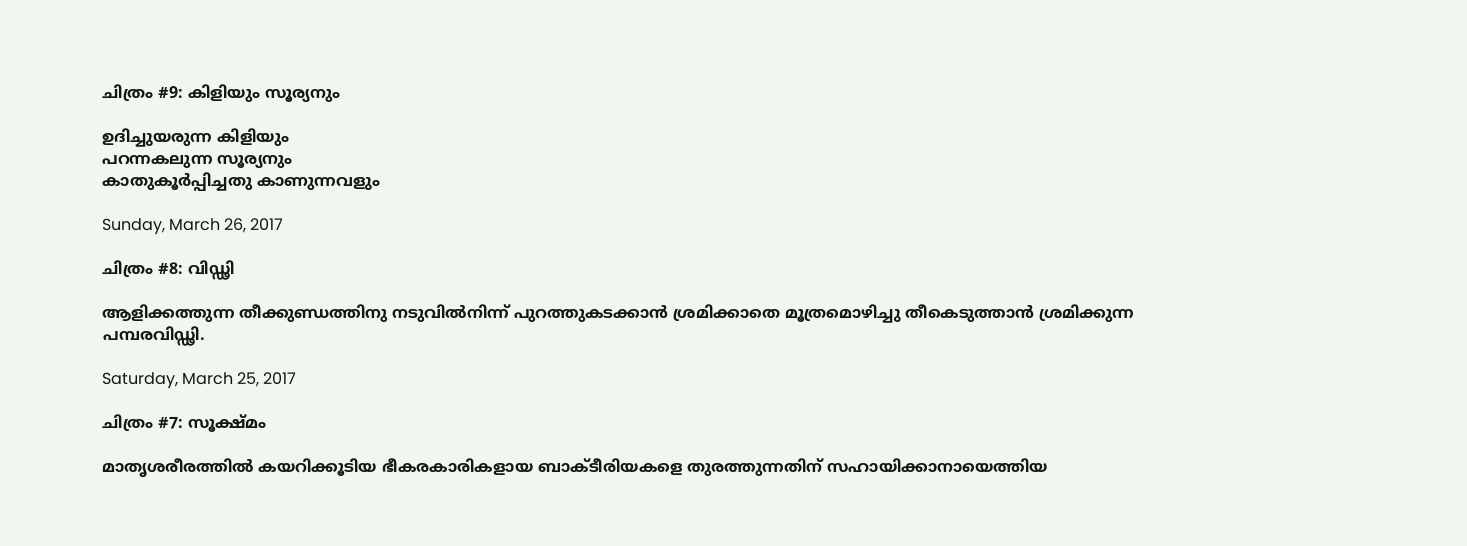ചിത്രം #9: കിളിയും സൂര്യനും

ഉദിച്ചുയരുന്ന കിളിയും
പറന്നകലുന്ന സൂര്യനും
കാതുകൂർപ്പിച്ചതു കാണുന്നവളും

Sunday, March 26, 2017

ചിത്രം #8: വിഡ്ഢി

ആളിക്കത്തുന്ന തീക്കുണ്ഡത്തിനു നടുവിൽനിന്ന് പുറത്തുകടക്കാൻ ശ്രമിക്കാതെ മൂത്രമൊഴിച്ചു തീകെടുത്താൻ ശ്രമിക്കുന്ന പമ്പരവിഡ്ഢി.

Saturday, March 25, 2017

ചിത്രം #7: സൂക്ഷ്മം

മാതൃശരീരത്തിൽ കയറിക്കൂടിയ ഭീകരകാരികളായ ബാക്ടീരിയകളെ തുരത്തുന്നതിന് സഹായിക്കാനായെത്തിയ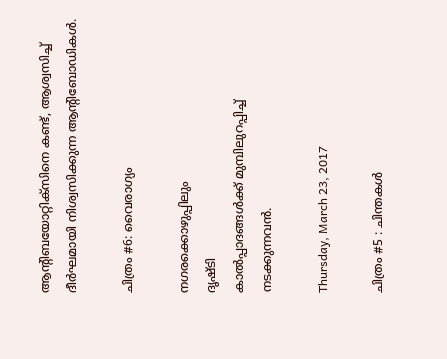ആന്റിബയോറ്റിക്സിനെ കണ്ട്, ആശ്വസിച്ച് ദീർഘമായി നിശ്വസിക്കുന്ന ആന്റിബോഡികൾ.

ചിത്രം #6: വൈരാഗ്യം

നഗരക്കൊഴുപ്പിലും
ദൃഷ്ടി
കാൽപ്പാദങ്ങൾക്ക് മുമ്പിലുറപ്പിച്ച്
നടക്കുന്നവൻ.

Thursday, March 23, 2017

ചിത്രം #5 : ചിന്തകൾ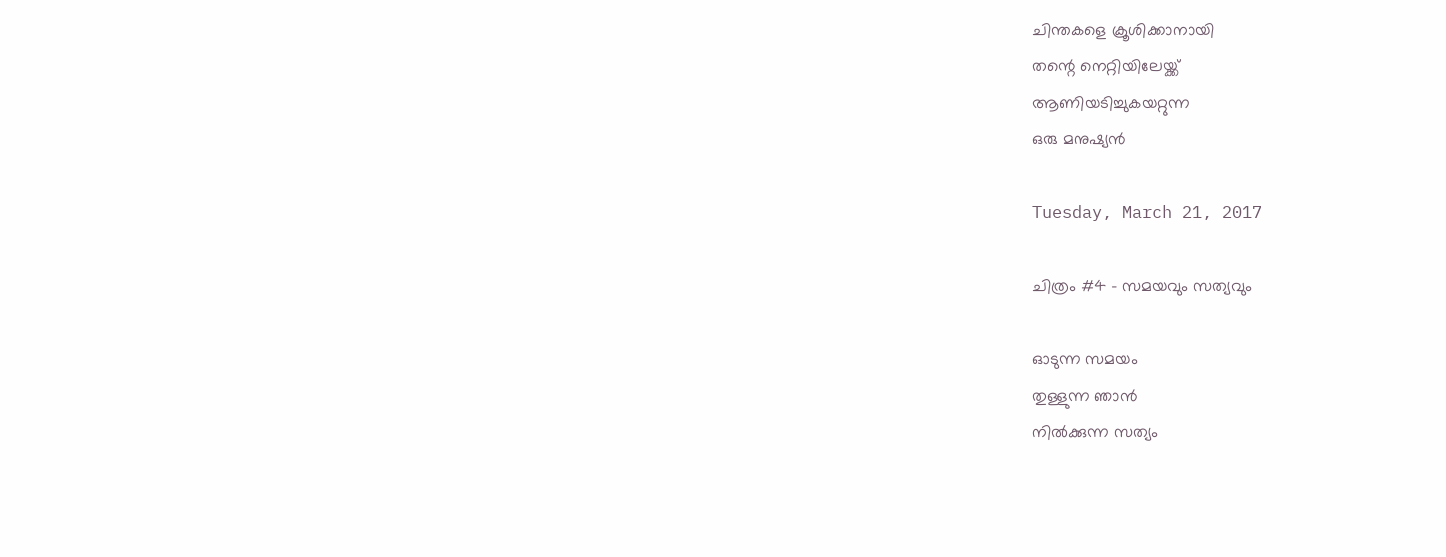ചിന്തകളെ ക്രൂശിക്കാനായി
തന്റെ നെറ്റിയിലേയ്ക്ക്
ആണിയടിച്ചുകയറ്റുന്ന
ഒരു മനുഷ്യൻ

Tuesday, March 21, 2017

ചിത്രം #4 - സമയവും സത്യവും

ഓടുന്ന സമയം
തുള്ളുന്ന ഞാൻ
നിൽക്കുന്ന സത്യം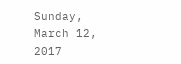Sunday, March 12, 2017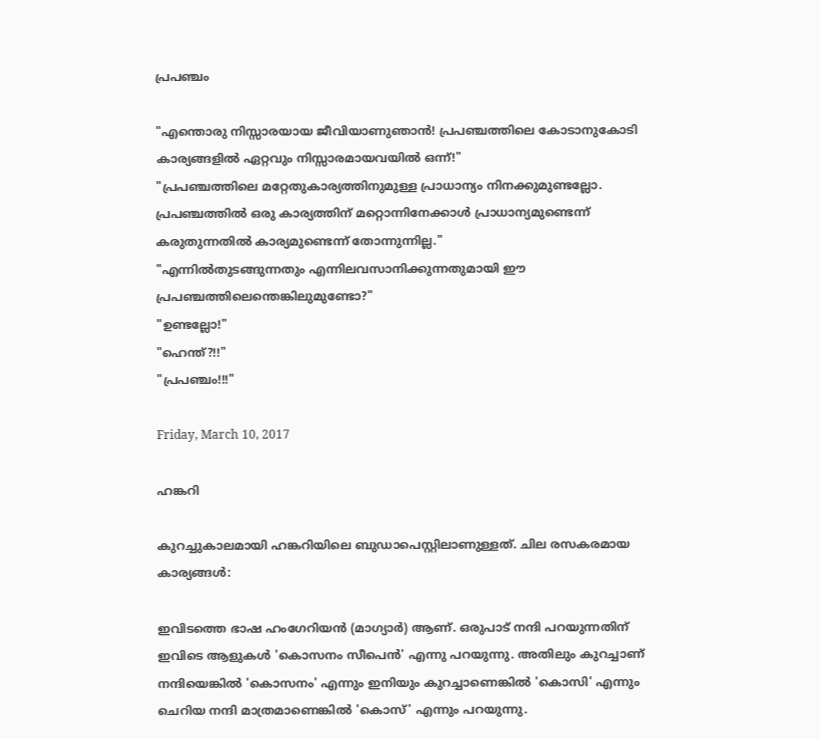പ്രപഞ്ചം

"എന്തൊരു നിസ്സാരയായ ജീവിയാണുഞാൻ! പ്രപഞ്ചത്തിലെ കോടാനുകോടി കാര്യങ്ങളിൽ ഏറ്റവും നിസ്സാരമായവയിൽ ഒന്ന്!"
"പ്രപഞ്ചത്തിലെ മറ്റേതുകാര്യത്തിനുമുള്ള പ്രാധാന്യം നിനക്കുമുണ്ടല്ലോ. പ്രപഞ്ചത്തിൽ ഒരു കാര്യത്തിന് മറ്റൊന്നിനേക്കാൾ പ്രാധാന്യമുണ്ടെന്ന് കരുതുന്നതിൽ കാര്യമുണ്ടെന്ന് തോന്നുന്നില്ല."
"എന്നിൽതുടങ്ങുന്നതും എന്നിലവസാനിക്കുന്നതുമായി ഈ പ്രപഞ്ചത്തിലെന്തെങ്കിലുമുണ്ടോ?"
"ഉണ്ടല്ലോ!"
"ഹെന്ത്?!!"
"പ്രപഞ്ചം!!!"

Friday, March 10, 2017

ഹങ്കറി

കുറച്ചുകാലമായി ഹങ്കറിയിലെ ബുഡാപെസ്റ്റിലാണുള്ളത്. ചില രസകരമായ കാര്യങ്ങൾ:

ഇവിടത്തെ ഭാഷ ഹംഗേറിയൻ (മാഗ്യാർ) ആണ്. ഒരുപാട് നന്ദി പറയുന്നതിന് ഇവിടെ ആളുകൾ 'കൊസനം സീപെൻ' എന്നു പറയുന്നു. അതിലും കുറച്ചാണ് നന്ദിയെങ്കിൽ 'കൊസനം' എന്നും ഇനിയും കുറച്ചാണെങ്കിൽ 'കൊസി' എന്നും ചെറിയ നന്ദി മാത്രമാണെങ്കിൽ 'കൊസ്' എന്നും പറയുന്നു.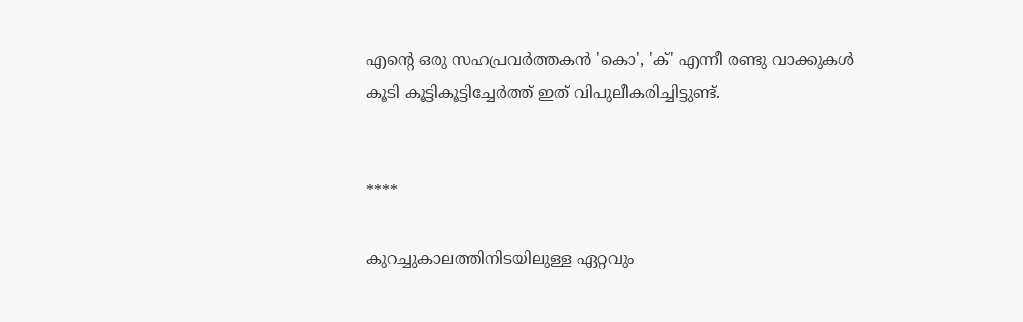എന്റെ ഒരു സഹപ്രവർത്തകൻ 'കൊ', 'ക്' എന്നീ രണ്ടു വാക്കുകൾ കൂടി കൂട്ടികൂട്ടിച്ചേർത്ത് ഇത് വിപുലീകരിച്ചിട്ടുണ്ട്.


****

കുറച്ചുകാലത്തിനിടയിലുള്ള ഏറ്റവും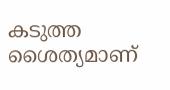കടുത്ത ശൈത്യമാണ്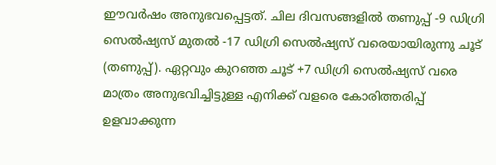ഈവർഷം അനുഭവപ്പെട്ടത്. ചില ദിവസങ്ങളിൽ തണുപ്പ് -9 ഡിഗ്രി സെൽഷ്യസ് മുതൽ -17 ഡിഗ്രി സെൽഷ്യസ് വരെയായിരുന്നു ചൂട് (തണുപ്പ്). ഏറ്റവും കുറഞ്ഞ ചൂട് +7 ഡിഗ്രി സെൽഷ്യസ് വരെ മാത്രം അനുഭവിച്ചിട്ടുള്ള എനിക്ക് വളരെ കോരിത്തരിപ്പ് ഉളവാക്കുന്ന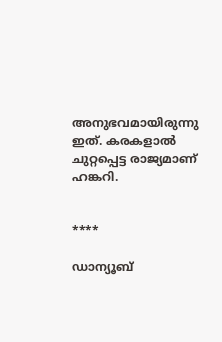അനുഭവമായിരുന്നു ഇത്. കരകളാൽ ചുറ്റപ്പെട്ട രാജ്യമാണ് ഹങ്കറി.


****

ഡാന്യൂബ്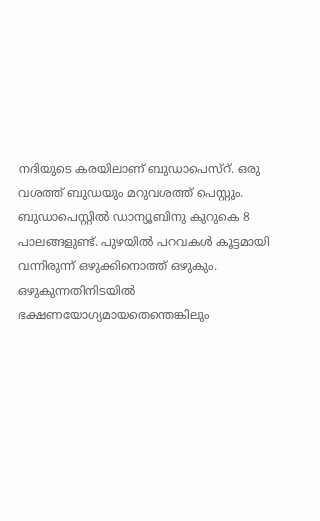നദിയുടെ കരയിലാണ് ബുഡാപെസ്റ്. ഒരു വശത്ത് ബുഡയും മറുവശത്ത് പെസ്റ്റും. ബുഡാപെസ്റ്റിൽ ഡാന്യൂബിനു കുറുകെ 8 പാലങ്ങളുണ്ട്. പുഴയിൽ പറവകൾ കൂട്ടമായി വന്നിരുന്ന് ഒഴുക്കിനൊത്ത് ഒഴുകും. ഒഴുകുന്നതിനിടയിൽ ഭക്ഷണയോഗ്യമായതെന്തെങ്കിലും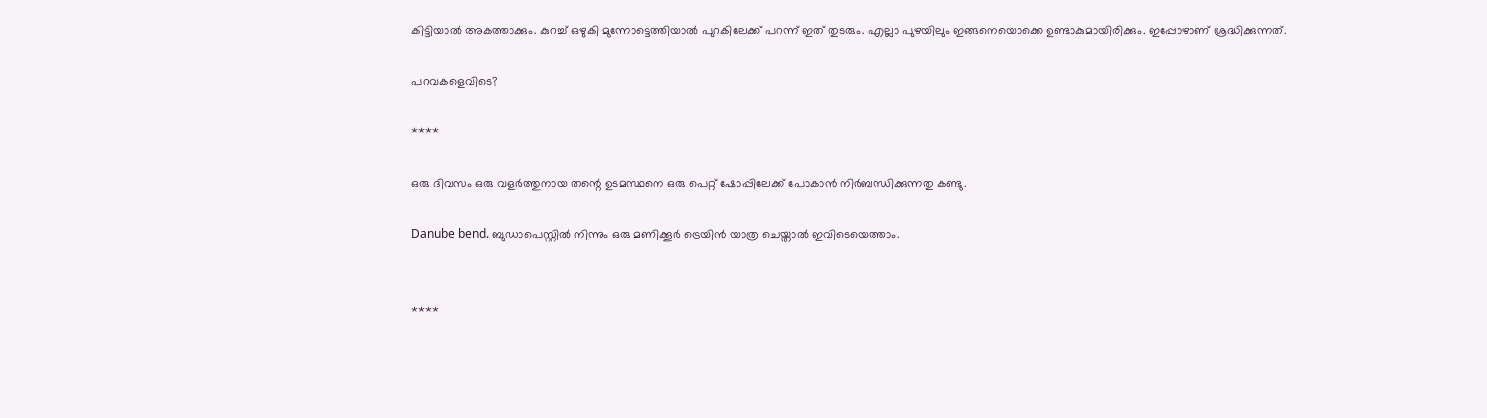കിട്ടിയാൽ അകത്താക്കും. കുറച്ച് ഒഴുകി മുന്നോട്ടെത്തിയാൽ പുറകിലേക്ക് പറന്ന് ഇത് തുടരും. എല്ലാ പുഴയിലും ഇങ്ങനെയൊക്കെ ഉണ്ടാകുമായിരിക്കും. ഇപ്പോഴാണ് ശ്രദ്ധിക്കുന്നത്.

പറവകളെവിടെ?

****

ഒരു ദിവസം ഒരു വളർത്തുനായ തന്റെ ഉടമസ്ഥനെ ഒരു പെറ്റ് ഷോപ്പിലേക്ക് പോകാൻ നിർബന്ധിക്കുന്നതു കണ്ടു.

Danube bend. ബുഡാപെസ്റ്റിൽ നിന്നും ഒരു മണിക്കൂർ ട്രെയിൻ യാത്ര ചെയ്താൽ ഇവിടെയെത്താം.


****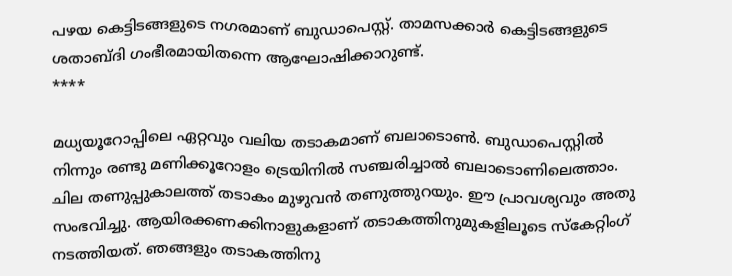പഴയ കെട്ടിടങ്ങളുടെ നഗരമാണ് ബുഡാപെസ്റ്റ്. താമസക്കാർ കെട്ടിടങ്ങളുടെ ശതാബ്ദി ഗംഭീരമായിതന്നെ ആഘോഷിക്കാറുണ്ട്.
****

മധ്യയൂറോപ്പിലെ ഏറ്റവും വലിയ തടാകമാണ് ബലാടൊൺ. ബുഡാപെസ്റ്റിൽ നിന്നും രണ്ടു മണിക്കൂറോളം ട്രെയിനിൽ സഞ്ചരിച്ചാൽ ബലാടൊണിലെത്താം. ചില തണുപ്പുകാലത്ത് തടാകം മുഴുവൻ തണുത്തുറയും. ഈ പ്രാവശ്യവും അതു സംഭവിച്ചു. ആയിരക്കണക്കിനാളുകളാണ് തടാകത്തിനുമുകളിലൂടെ സ്കേറ്റിംഗ് നടത്തിയത്. ഞങ്ങളും തടാകത്തിനു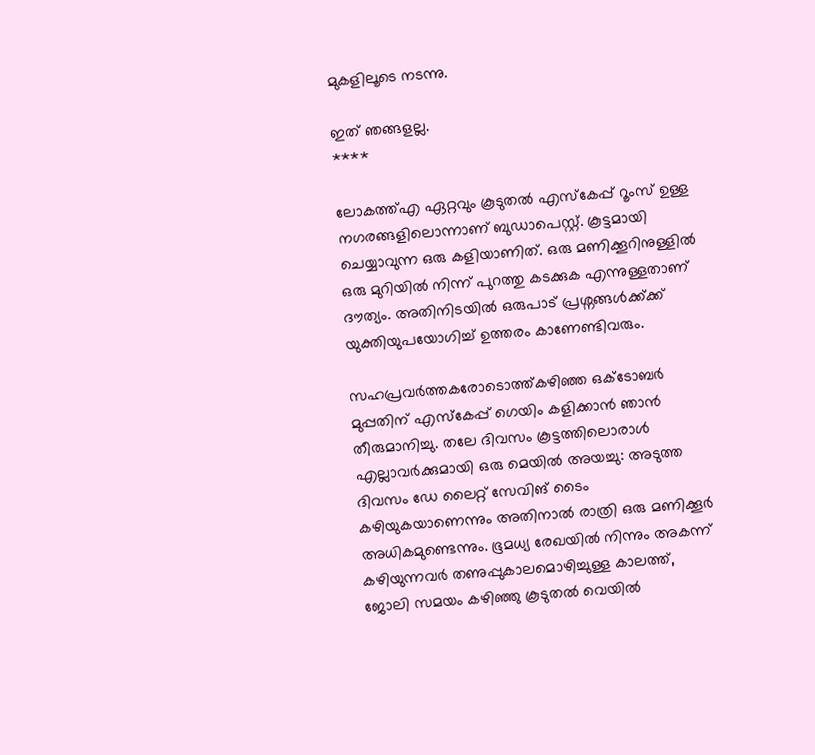മുകളിലൂടെ നടന്നു.

ഇത് ഞങ്ങളല്ല.
****

ലോകത്ത്എ ഏറ്റവും കൂടുതൽ എസ്‌കേപ്പ് റൂംസ് ഉള്ള നഗരങ്ങളിലൊന്നാണ് ബുഡാപെസ്റ്റ്. കൂട്ടമായി ചെയ്യാവുന്ന ഒരു കളിയാണിത്. ഒരു മണിക്കൂറിനുള്ളിൽ ഒരു മുറിയിൽ നിന്ന് പുറത്തു കടക്കുക എന്നുള്ളതാണ് ദൗത്യം. അതിനിടയിൽ ഒരുപാട് പ്രശ്നങ്ങൾക്ക്ക്ക് യുക്തിയുപയോഗിച്ച് ഉത്തരം കാണേണ്ടിവരും.

സഹപ്രവർത്തകരോടൊത്ത്കഴിഞ്ഞ ഒക്ടോബർ മുപ്പതിന് എസ്‌കേപ്പ് ഗെയിം കളിക്കാൻ ഞാൻ തീരുമാനിച്ചു. തലേ ദിവസം കൂട്ടത്തിലൊരാൾ എല്ലാവർക്കുമായി ഒരു മെയിൽ അയച്ചു: അടുത്ത ദിവസം ഡേ ലൈറ്റ് സേവിങ് ടൈം കഴിയുകയാണെന്നും അതിനാൽ രാത്രി ഒരു മണിക്കൂർ അധികമുണ്ടെന്നും. ഭൂമധ്യ രേഖയിൽ നിന്നും അകന്ന് കഴിയുന്നവർ തണുപ്പുകാലമൊഴിച്ചുള്ള കാലത്ത്, ജോലി സമയം കഴിഞ്ഞു കൂടുതൽ വെയിൽ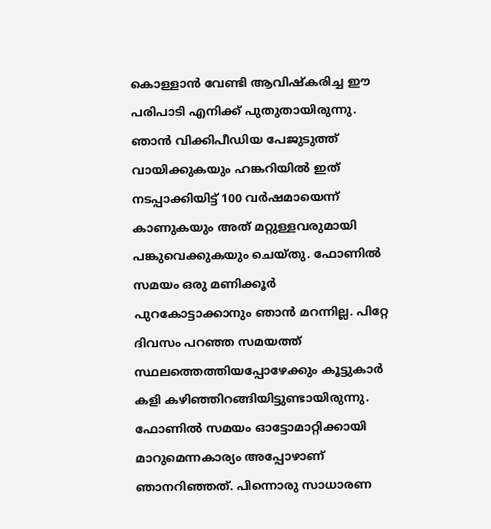കൊള്ളാൻ വേണ്ടി ആവിഷ്കരിച്ച ഈ പരിപാടി എനിക്ക് പുതുതായിരുന്നു. ഞാൻ വിക്കിപീഡിയ പേജുടുത്ത് വായിക്കുകയും ഹങ്കറിയിൽ ഇത് നടപ്പാക്കിയിട്ട് 100 വർഷമായെന്ന് കാണുകയും അത് മറ്റുള്ളവരുമായി പങ്കുവെക്കുകയും ചെയ്തു. ഫോണിൽ സമയം ഒരു മണിക്കൂർ പുറകോട്ടാക്കാനും ഞാൻ മറന്നില്ല. പിറ്റേ ദിവസം പറഞ്ഞ സമയത്ത് സ്ഥലത്തെത്തിയപ്പോഴേക്കും കൂട്ടുകാർ കളി കഴിഞ്ഞിറങ്ങിയിട്ടുണ്ടായിരുന്നു. ഫോണിൽ സമയം ഓട്ടോമാറ്റിക്കായി മാറുമെന്നകാര്യം അപ്പോഴാണ് ഞാനറിഞ്ഞത്. പിന്നൊരു സാധാരണ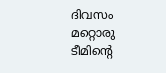ദിവസം മറ്റൊരു ടീമിന്റെ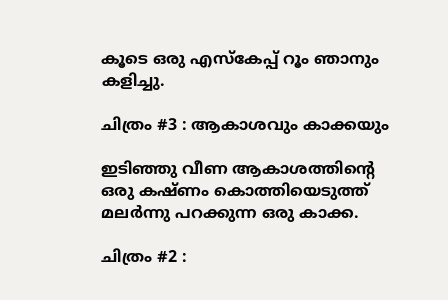കൂടെ ഒരു എസ്‌കേപ്പ് റൂം ഞാനും കളിച്ചു.

ചിത്രം #3 : ആകാശവും കാക്കയും

ഇടിഞ്ഞു വീണ ആകാശത്തിന്റെ
ഒരു കഷ്ണം കൊത്തിയെടുത്ത്
മലർന്നു പറക്കുന്ന ഒരു കാക്ക.

ചിത്രം #2 :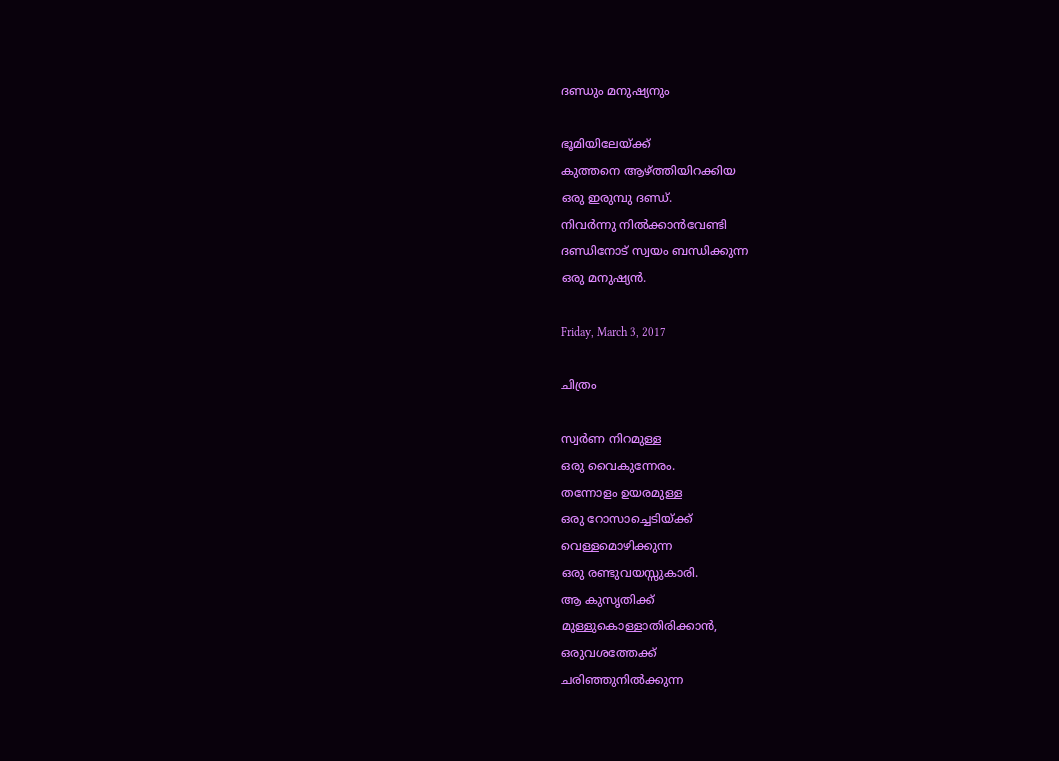ദണ്ഡും മനുഷ്യനും

ഭൂമിയിലേയ്ക്ക്
കുത്തനെ ആഴ്ത്തിയിറക്കിയ
ഒരു ഇരുമ്പു ദണ്ഡ്.
നിവർന്നു നിൽക്കാൻവേണ്ടി
ദണ്ഡിനോട് സ്വയം ബന്ധിക്കുന്ന
ഒരു മനുഷ്യൻ.

Friday, March 3, 2017

ചിത്രം

സ്വർണ നിറമുള്ള
ഒരു വൈകുന്നേരം.
തന്നോളം ഉയരമുള്ള
ഒരു റോസാച്ചെടിയ്ക്ക്
വെള്ളമൊഴിക്കുന്ന
ഒരു രണ്ടുവയസ്സുകാരി.
ആ കുസൃതിക്ക്
മുള്ളുകൊള്ളാതിരിക്കാൻ,
ഒരുവശത്തേക്ക്
ചരിഞ്ഞുനിൽക്കുന്ന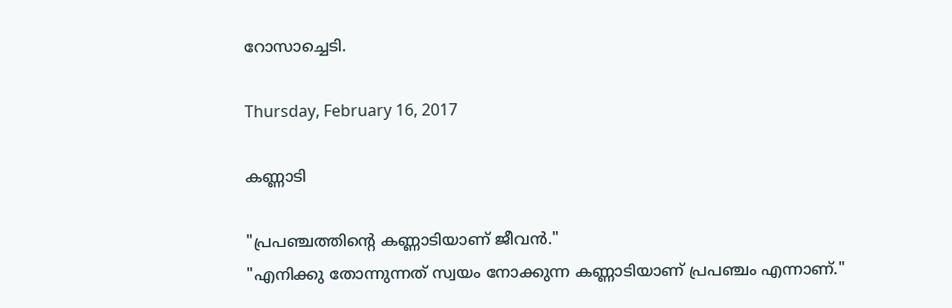റോസാച്ചെടി.

Thursday, February 16, 2017

കണ്ണാടി

"പ്രപഞ്ചത്തിന്റെ കണ്ണാടിയാണ് ജീവൻ."
"എനിക്കു തോന്നുന്നത് സ്വയം നോക്കുന്ന കണ്ണാടിയാണ് പ്രപഞ്ചം എന്നാണ്."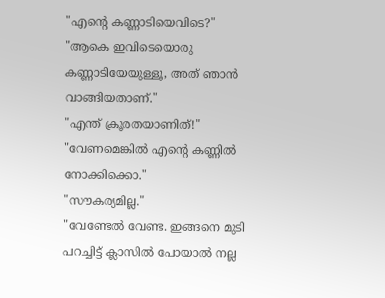"എന്റെ കണ്ണാടിയെവിടെ?"
"ആകെ ഇവിടെയൊരു കണ്ണാടിയേയുള്ളൂ, അത് ഞാൻ വാങ്ങിയതാണ്."
"എന്ത് ക്രൂരതയാണിത്!"
"വേണമെങ്കിൽ എന്റെ കണ്ണിൽ നോക്കിക്കൊ."
"സൗകര്യമില്ല."
"വേണ്ടേൽ വേണ്ട. ഇങ്ങനെ മുടി പറച്ചിട്ട് ക്ലാസിൽ പോയാൽ നല്ല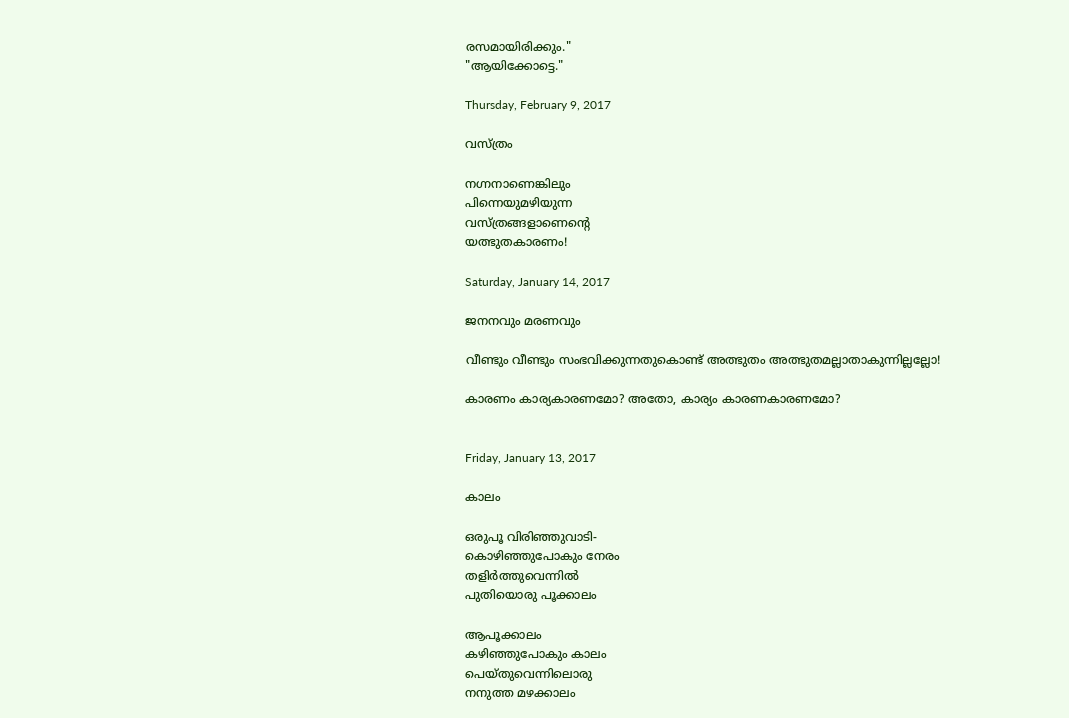രസമായിരിക്കും."
"ആയിക്കോട്ടെ."

Thursday, February 9, 2017

വസ്ത്രം

നഗ്നനാണെങ്കിലും
പിന്നെയുമഴിയുന്ന
വസ്ത്രങ്ങളാണെന്റെ
യത്ഭുതകാരണം!

Saturday, January 14, 2017

ജനനവും മരണവും

വീണ്ടും വീണ്ടും സംഭവിക്കുന്നതുകൊണ്ട് അത്ഭുതം അത്ഭുതമല്ലാതാകുന്നില്ലല്ലോ!

കാരണം കാര്യകാരണമോ? അതോ, കാര്യം കാരണകാരണമോ?


Friday, January 13, 2017

കാലം

ഒരുപൂ വിരിഞ്ഞുവാടി-
കൊഴിഞ്ഞുപോകും നേരം
തളിർത്തുവെന്നിൽ
പുതിയൊരു പൂക്കാലം

ആപൂക്കാലം
കഴിഞ്ഞുപോകും കാലം
പെയ്തുവെന്നിലൊരു
നനുത്ത മഴക്കാലം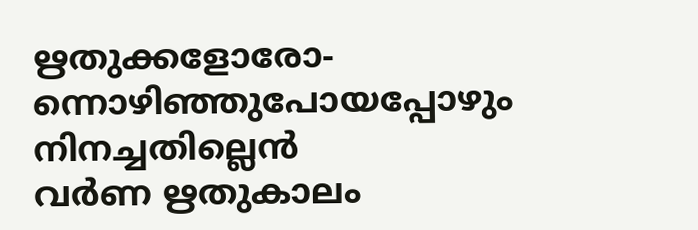ഋതുക്കളോരോ-
ന്നൊഴിഞ്ഞുപോയപ്പോഴും
നിനച്ചതില്ലെൻ
വർണ ഋതുകാലം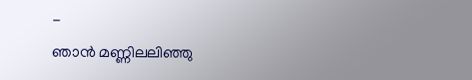-
ഞാൻ മണ്ണിലലിഞ്ഞു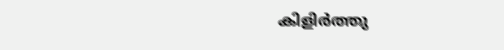കിളിർത്തു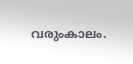വരുംകാലം.